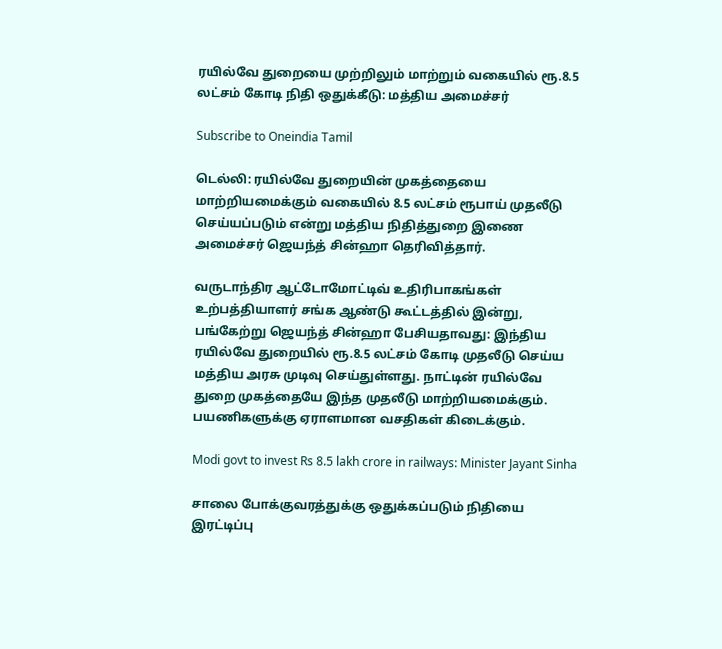ரயில்வே துறையை முற்றிலும் மாற்றும் வகையில் ரூ.8.5 லட்சம் கோடி நிதி ஒதுக்கீடு: மத்திய அமைச்சர்

Subscribe to Oneindia Tamil

டெல்லி: ரயில்வே துறையின் முகத்தையை மாற்றியமைக்கும் வகையில் 8.5 லட்சம் ரூபாய் முதலீடு செய்யப்படும் என்று மத்திய நிதித்துறை இணை அமைச்சர் ஜெயந்த் சின்ஹா தெரிவித்தார்.

வருடாந்திர ஆட்டோமோட்டிவ் உதிரிபாகங்கள் உற்பத்தியாளர் சங்க ஆண்டு கூட்டத்தில் இன்று, பங்கேற்று ஜெயந்த் சின்ஹா பேசியதாவது: இந்திய ரயில்வே துறையில் ரூ.8.5 லட்சம் கோடி முதலீடு செய்ய மத்திய அரசு முடிவு செய்துள்ளது. நாட்டின் ரயில்வே துறை முகத்தையே இந்த முதலீடு மாற்றியமைக்கும். பயணிகளுக்கு ஏராளமான வசதிகள் கிடைக்கும்.

Modi govt to invest Rs 8.5 lakh crore in railways: Minister Jayant Sinha

சாலை போக்குவரத்துக்கு ஒதுக்கப்படும் நிதியை இரட்டிப்பு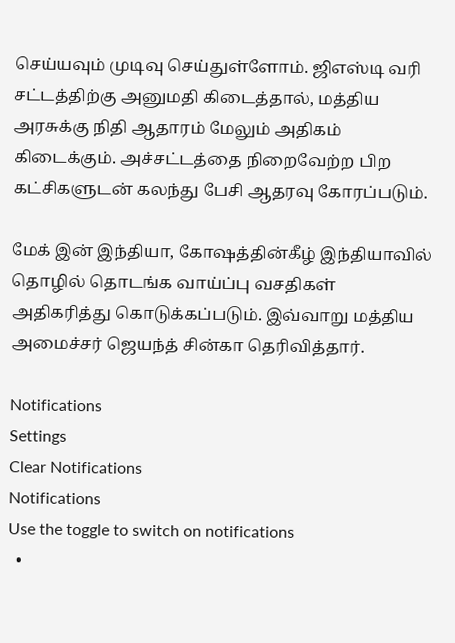செய்யவும் முடிவு செய்துள்ளோம். ஜிஎஸ்டி வரி சட்டத்திற்கு அனுமதி கிடைத்தால், மத்திய அரசுக்கு நிதி ஆதாரம் மேலும் அதிகம் கிடைக்கும். அச்சட்டத்தை நிறைவேற்ற பிற கட்சிகளுடன் கலந்து பேசி ஆதரவு கோரப்படும்.

மேக் இன் இந்தியா, கோஷத்தின்கீழ் இந்தியாவில் தொழில் தொடங்க வாய்ப்பு வசதிகள் அதிகரித்து கொடுக்கப்படும். இவ்வாறு மத்திய அமைச்சர் ஜெயந்த் சின்கா தெரிவித்தார்.

Notifications
Settings
Clear Notifications
Notifications
Use the toggle to switch on notifications
  •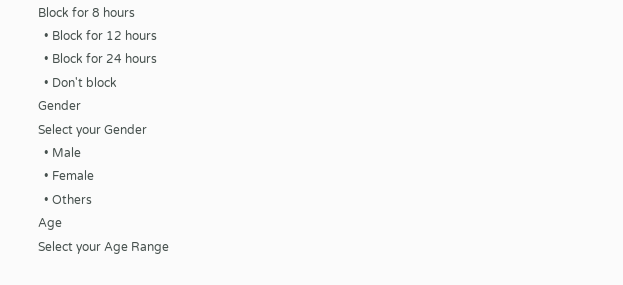Block for 8 hours
  • Block for 12 hours
  • Block for 24 hours
  • Don't block
Gender
Select your Gender
  • Male
  • Female
  • Others
Age
Select your Age Range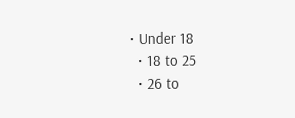• Under 18
  • 18 to 25
  • 26 to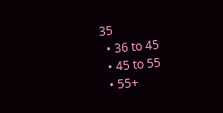35
  • 36 to 45
  • 45 to 55
  • 55+